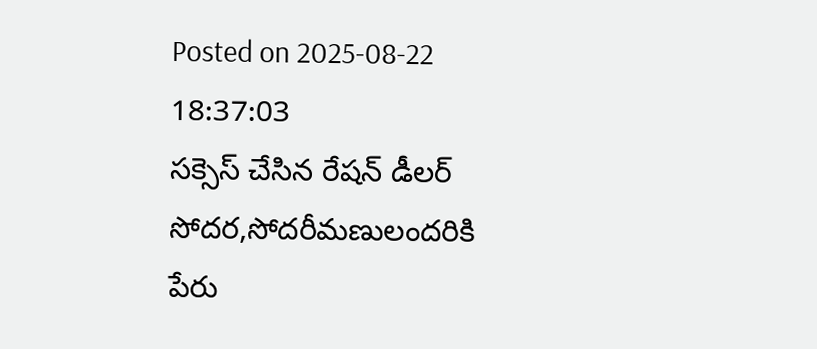Posted on 2025-08-22 18:37:03
సక్సెస్ చేసిన రేషన్ డీలర్ సోదర,సోదరీమణులందరికి పేరు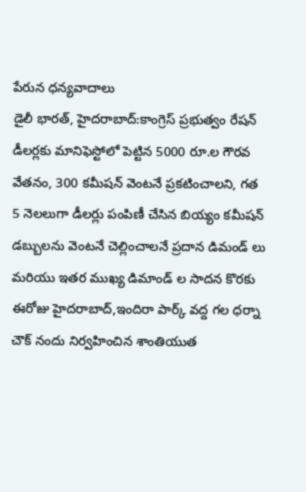పేరున ధన్యవాదాలు
డైలీ భారత్, హైదరాబాద్:కాంగ్రెస్ ప్రభుత్వం రేషన్ డీలర్లకు మానిఫెస్టోలో పెట్టిన 5000 రూ.ల గౌరవ వేతనం, 300 కమీషన్ వెంటనే ప్రకటించాలని, గత 5 నెలలుగా డీలర్లు పంపిణీ చేసిన బియ్యం కమీషన్ డబ్బులను వెంటనే చెల్లించాలనే ప్రదాన డిమండ్ లు మరియు ఇతర ముఖ్య డిమాండ్ ల సాదన కొరకు ఈరోజు హైదరాబాద్,ఇందిరా పార్క్ వద్ద గల ధర్నా చౌక్ నందు నిర్వహించిన శాంతియుత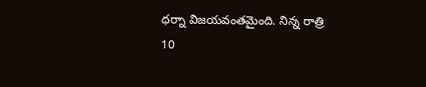ధర్నా విజయవంతమైంది. నిన్న రాత్రి 10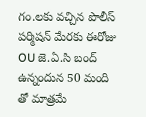గం.లకు వచ్చిన పొలీస్ పర్మిషన్ మేరకు ఈరోజు OU జె.ఏ.సి బంద్ ఉన్నందున 50 మంది తో మాత్రమే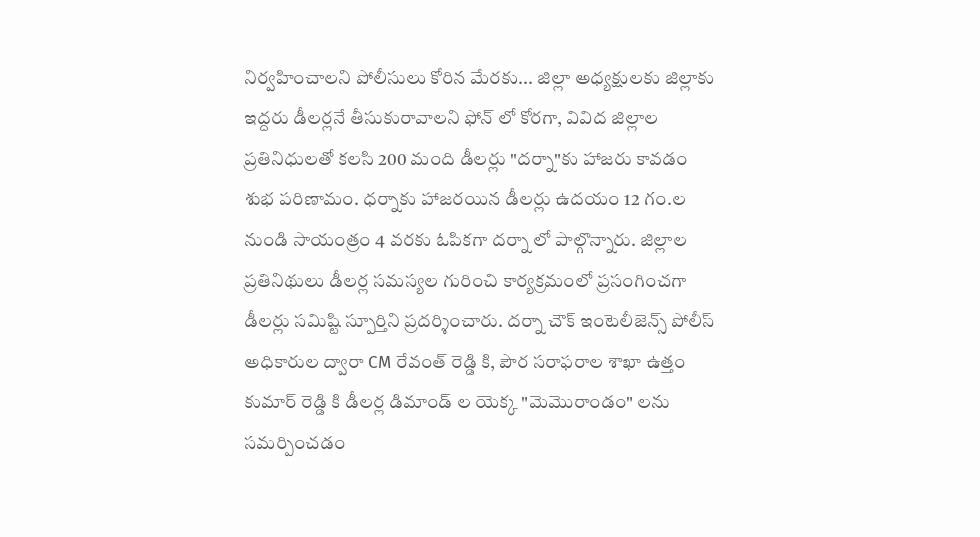నిర్వహించాలని పోలీసులు కోరిన మేరకు... జిల్లా అధ్యక్షులకు జిల్లాకు ఇద్దరు డీలర్లనే తీసుకురావాలని ఫోన్ లో కోరగా, వివిద జిల్లాల ప్రతినిధులతో కలసి 200 మంది డీలర్లు "దర్నా"కు హాజరు కావడం శుభ పరిణామం. ధర్నాకు హాజరయిన డీలర్లు ఉదయం 12 గం.ల నుండి సాయంత్రం 4 వరకు ఓపికగా దర్నా లో పాల్గొన్నారు. జిల్లాల ప్రతినిథులు డీలర్ల సమస్యల గురించి కార్యక్రమంలో ప్రసంగించగా డీలర్లు సమిష్టి స్పూర్తిని ప్రదర్శించారు. దర్నా చౌక్ ఇంటెలీజెన్స్ పోలీస్ అధికారుల ద్వారా CM రేవంత్ రెడ్డి కి, పౌర సరాఫరాల శాఖా ఉత్తం కుమార్ రెడ్డి కి డీలర్ల డిమాండ్ ల యెక్క "మెమొరాండం" లను సమర్పించడం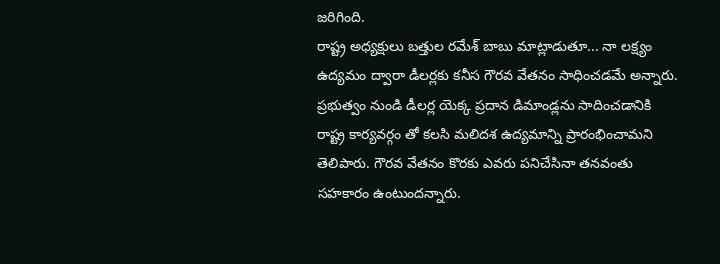జరిగింది.
రాష్ట్ర అధ్యక్షులు బత్తుల రమేశ్ బాబు మాట్లాడుతూ... నా లక్ష్యం ఉద్యమం ద్వారా డీలర్లకు కనీస గౌరవ వేతనం సాధించడమే అన్నారు. ప్రభుత్వం నుండి డీలర్ల యెక్క ప్రదాన డిమాండ్లను సాదించడానికి రాష్ట్ర కార్యవర్గం తో కలసి మలిదశ ఉద్యమాన్ని ప్రారంభించామని తెలిపారు. గౌరవ వేతనం కొరకు ఎవరు పనిచేసినా తనవంతు సహకారం ఉంటుందన్నారు.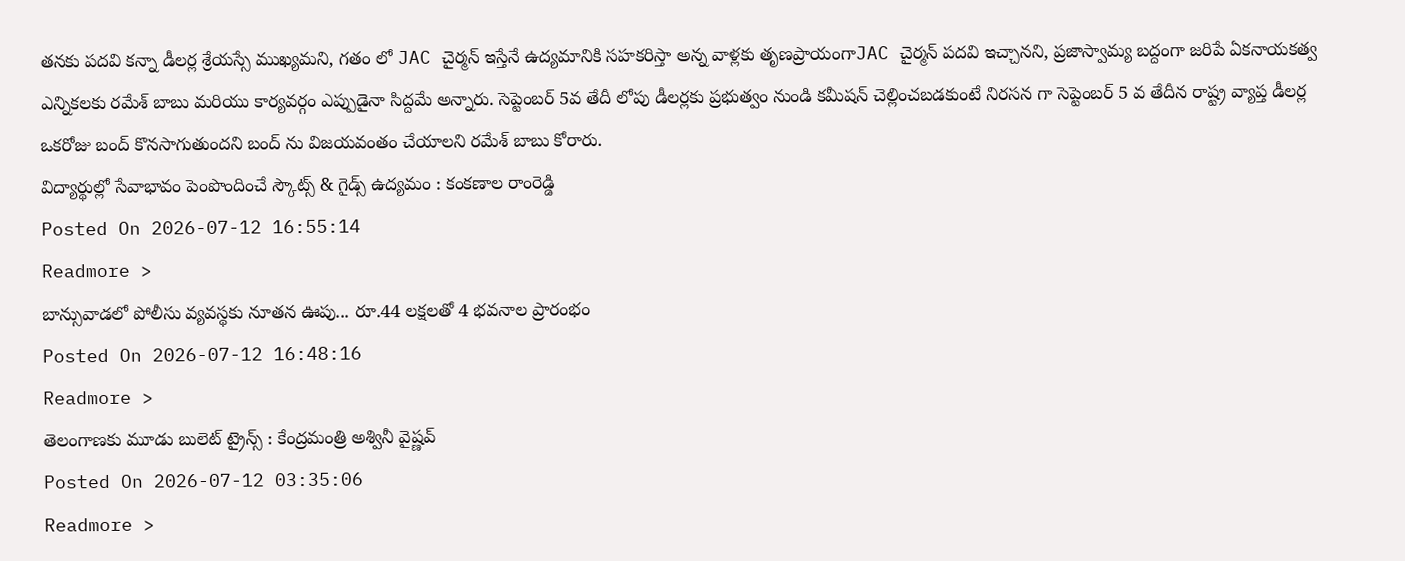తనకు పదవి కన్నా డీలర్ల శ్రేయస్సే ముఖ్యమని, గతం లో JAC చైర్మన్ ఇస్తేనే ఉద్యమానికి సహకరిస్తా అన్న వాళ్లకు తృణప్రాయంగాJAC చైర్మన్ పదవి ఇచ్చానని, ప్రజాస్వామ్య బద్దంగా జరిపే ఏకనాయకత్వ ఎన్నికలకు రమేశ్ బాబు మరియు కార్యవర్గం ఎప్పుడైనా సిద్దమే అన్నారు. సెప్టెంబర్ 5వ తేదీ లోపు డీలర్లకు ప్రభుత్వం నుండి కమీషన్ చెల్లించబడకుంటే నిరసన గా సెప్టెంబర్ 5 వ తేదీన రాష్ట్ర వ్యాప్త డీలర్ల ఒకరోజు బంద్ కొనసాగుతుందని బంద్ ను విజయవంతం చేయాలని రమేశ్ బాబు కోరారు.
విద్యార్థుల్లో సేవాభావం పెంపొందించే స్కౌట్స్ & గైడ్స్ ఉద్యమం : కంకణాల రాంరెడ్డి
Posted On 2026-07-12 16:55:14
Readmore >
బాన్సువాడలో పోలీసు వ్యవస్థకు నూతన ఊపు... రూ.44 లక్షలతో 4 భవనాల ప్రారంభం
Posted On 2026-07-12 16:48:16
Readmore >
తెలంగాణకు మూడు బులెట్ ట్రైన్స్ : కేంద్రమంత్రి అశ్వినీ వైష్ణవ్
Posted On 2026-07-12 03:35:06
Readmore >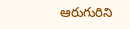ఆరుగురిని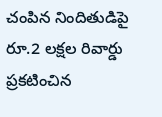చంపిన నిందితుడిపై రూ.2 లక్షల రివార్డు ప్రకటించిన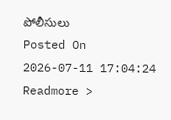పోలీసులు
Posted On 2026-07-11 17:04:24
Readmore >